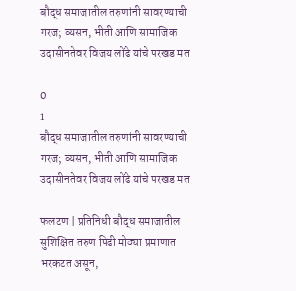बौद्ध समाजातील तरुणांनी सावरण्याची गरज; व्यसन, भीती आणि सामाजिक उदासीनतेवर विजय लोंढे यांचे परखड मत

0
1
बौद्ध समाजातील तरुणांनी सावरण्याची गरज; व्यसन, भीती आणि सामाजिक उदासीनतेवर विजय लोंढे यांचे परखड मत

फलटण | प्रतिनिधी बौद्ध समाजातील सुशिक्षित तरुण पिढी मोठ्या प्रमाणात भरकटत असून,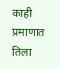काही प्रमाणात तिला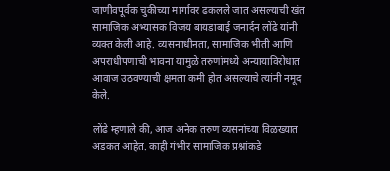जाणीवपूर्वक चुकीच्या मार्गावर ढकलले जात असल्याची खंत सामाजिक अभ्यासक विजय बायडाबाई जनार्दन लोंढे यांनी व्यक्त केली आहे. व्यसनाधीनता, सामाजिक भीती आणि अपराधीपणाची भावना यामुळे तरुणांमध्ये अन्यायाविरोधात आवाज उठवण्याची क्षमता कमी होत असल्याचे त्यांनी नमूद केले.

लोंढे म्हणाले की, आज अनेक तरुण व्यसनांच्या विळख्यात अडकत आहेत. काही गंभीर सामाजिक प्रश्नांकडे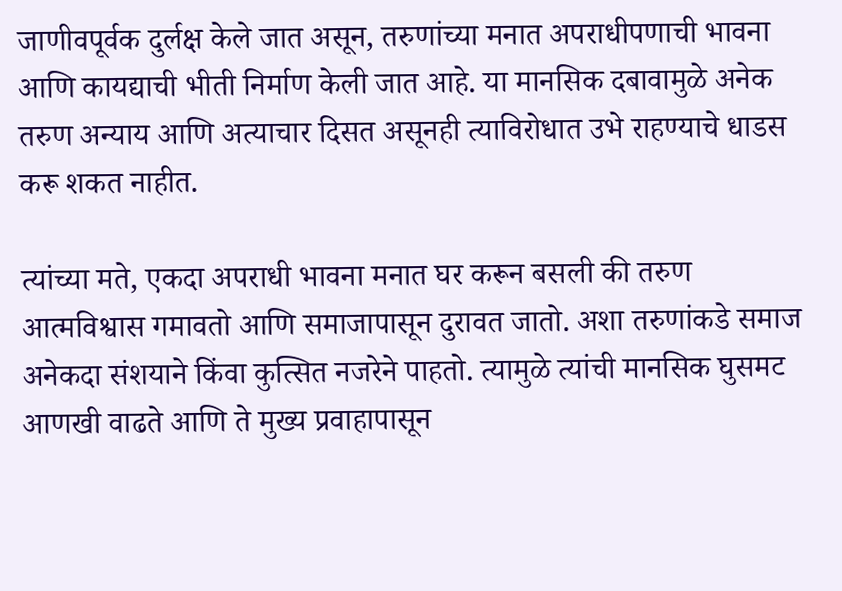जाणीवपूर्वक दुर्लक्ष केले जात असून, तरुणांच्या मनात अपराधीपणाची भावना आणि कायद्याची भीती निर्माण केली जात आहे. या मानसिक दबावामुळे अनेक तरुण अन्याय आणि अत्याचार दिसत असूनही त्याविरोधात उभे राहण्याचे धाडस करू शकत नाहीत.

त्यांच्या मते, एकदा अपराधी भावना मनात घर करून बसली की तरुण आत्मविश्वास गमावतो आणि समाजापासून दुरावत जातो. अशा तरुणांकडे समाज अनेकदा संशयाने किंवा कुत्सित नजरेने पाहतो. त्यामुळे त्यांची मानसिक घुसमट आणखी वाढते आणि ते मुख्य प्रवाहापासून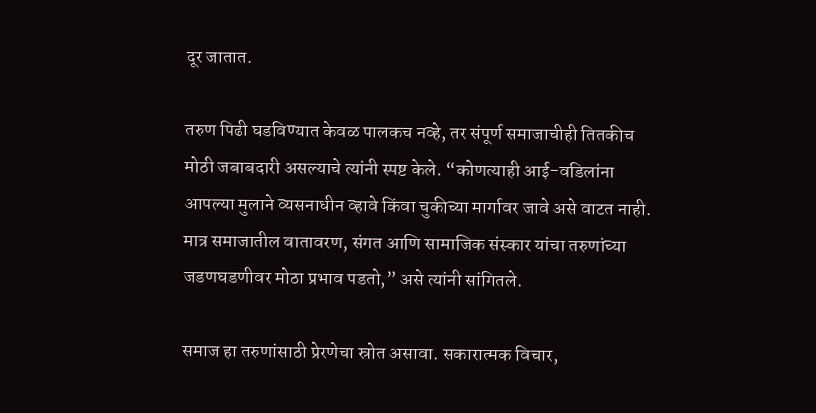दूर जातात.

तरुण पिढी घडविण्यात केवळ पालकच नव्हे, तर संपूर्ण समाजाचीही तितकीच मोठी जबाबदारी असल्याचे त्यांनी स्पष्ट केले. “कोणत्याही आई-वडिलांना आपल्या मुलाने व्यसनाधीन व्हावे किंवा चुकीच्या मार्गावर जावे असे वाटत नाही. मात्र समाजातील वातावरण, संगत आणि सामाजिक संस्कार यांचा तरुणांच्या जडणघडणीवर मोठा प्रभाव पडतो,” असे त्यांनी सांगितले.

समाज हा तरुणांसाठी प्रेरणेचा स्रोत असावा. सकारात्मक विचार,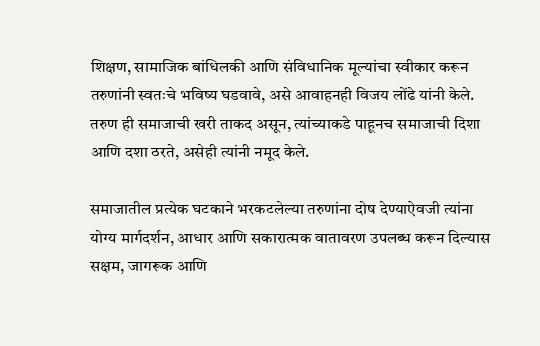शिक्षण, सामाजिक बांधिलकी आणि संविधानिक मूल्यांचा स्वीकार करून तरुणांनी स्वतःचे भविष्य घडवावे, असे आवाहनही विजय लोंढे यांनी केले. तरुण ही समाजाची खरी ताकद असून, त्यांच्याकडे पाहूनच समाजाची दिशा आणि दशा ठरते, असेही त्यांनी नमूद केले.

समाजातील प्रत्येक घटकाने भरकटलेल्या तरुणांना दोष देण्याऐवजी त्यांना योग्य मार्गदर्शन, आधार आणि सकारात्मक वातावरण उपलब्ध करून दिल्यास सक्षम, जागरूक आणि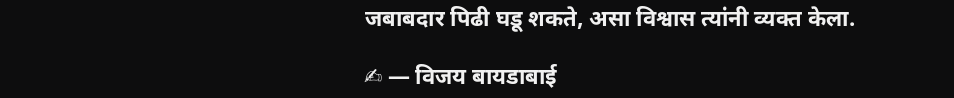जबाबदार पिढी घडू शकते, असा विश्वास त्यांनी व्यक्त केला.

✍ — विजय बायडाबाई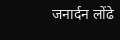जनार्दन लोंढे